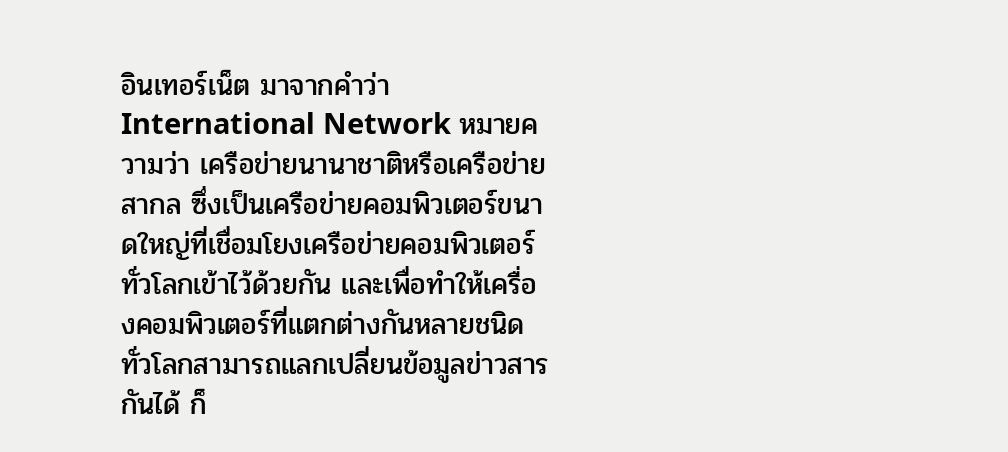อินเทอร์เน็ต มาจากคำว่า International Network หมายความว่า เครือข่ายนานาชาติหรือเครือข่ายสากล ซึ่งเป็นเครือข่ายคอมพิวเตอร์ขนาดใหญ่ที่เชื่อมโยงเครือข่ายคอมพิวเตอร์ทั่วโลกเข้าไว้ด้วยกัน และเพื่อทำให้เครื่องคอมพิวเตอร์ที่แตกต่างกันหลายชนิดทั่วโลกสามารถแลกเปลี่ยนข้อมูลข่าวสารกันได้ ก็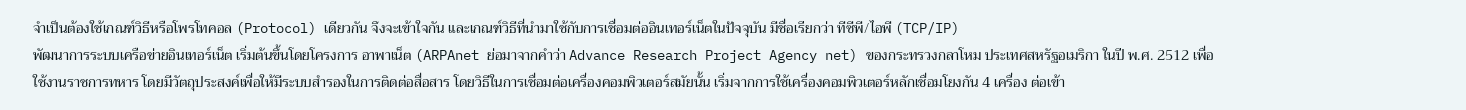จำเป็นต้องใช้เกณฑ์วิธีหรือโพรโทคอล (Protocol) เดียวกัน จึงจะเข้าใจกัน และเกณฑ์วิธีที่นำมาใช้กับการเชื่อมต่ออินเทอร์เน็ตในปัจจุบัน มีชื่อเรียกว่า ทีซีพี/ไอพี (TCP/IP)
พัฒนาการระบบเครือข่ายอินเทอร์เน็ต เริ่มต้นขึ้นโดยโครงการ อาพาเน็ต (ARPAnet ย่อมาจากคำว่า Advance Research Project Agency net) ของกระทรวงกลาโหม ประเทศสหรัฐอเมริกา ในปี พ.ศ. 2512 เพื่อใช้งานราชการทหาร โดยมีวัตถุประสงค์เพื่อให้มีระบบสำรองในการติดต่อสื่อสาร โดยวิธีในการเชื่อมต่อเครื่องคอมพิวเตอร์สมัยนั้น เริ่มจากการใช้เครื่องคอมพิวเตอร์หลักเชื่อมโยงกัน 4 เครื่อง ต่อเข้า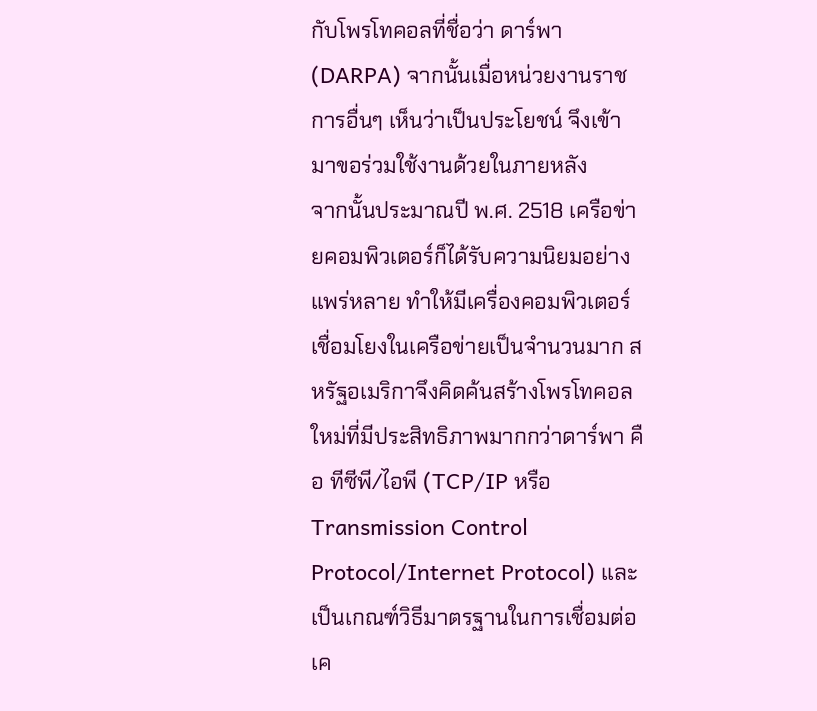กับโพรโทคอลที่ชื่อว่า ดาร์พา (DARPA) จากนั้นเมื่อหน่วยงานราชการอื่นๆ เห็นว่าเป็นประโยชน์ จึงเข้ามาขอร่วมใช้งานด้วยในภายหลัง
จากนั้นประมาณปี พ.ศ. 2518 เครือข่ายคอมพิวเตอร์ก็ได้รับความนิยมอย่างแพร่หลาย ทำให้มีเครื่องคอมพิวเตอร์เชื่อมโยงในเครือข่ายเป็นจำนวนมาก สหรัฐอเมริกาจึงคิดค้นสร้างโพรโทคอลใหม่ที่มีประสิทธิภาพมากกว่าดาร์พา คือ ทีซีพี/ไอพี (TCP/IP หรือ Transmission Control Protocol/Internet Protocol) และเป็นเกณฑ์วิธีมาตรฐานในการเชื่อมต่อเค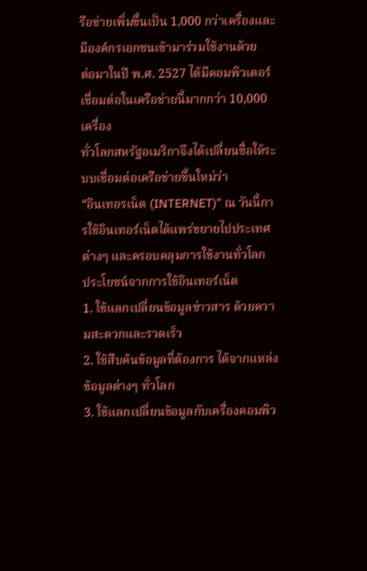รือข่ายเพิ่มขึ้นเป็น 1,000 กว่าเครื่องและมีองค์กรเอกชนเข้ามาร่วมใช้งานด้วย
ต่อมาในปี พ.ศ. 2527 ได้มีคอมพิวเตอร์เชื่อมต่อในเครือข่ายนี้มากกว่า 10,000 เครื่อง
ทั่วโลกสหรัฐอเมริกาจึงได้เปลี่ยนชื่อให้ระบบเชื่อมต่อเครือข่ายขึ้นใหม่ว่า
“อินเทอรเน็ต (INTERNET)” ณ วันนี้การใช้อินเทอร์เน็ตได้แพร่ขยายไปประเทศต่างๆ และครอบคลุมการใช้งานทั่วโลก
ประโยชน์จากการใช้อินเทอร์เน็ต
1. ใช้แลกเปลี่ยนข้อมูลข่าวสาร ด้วยความสะดวกและรวดเร็ว
2. ใช้สืบค้นข้อมูลที่ต้องการ ได้จากแหล่งข้อมูลต่างๆ ทั่วโลก
3. ใช้แลกเปลี่ยนข้อมูลกับเครื่องคอมพิว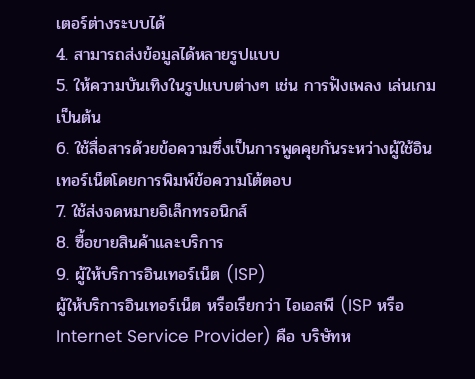เตอร์ต่างระบบได้
4. สามารถส่งข้อมูลได้หลายรูปแบบ
5. ให้ความบันเทิงในรูปแบบต่างๆ เช่น การฟังเพลง เล่นเกม เป็นต้น
6. ใช้สื่อสารด้วยข้อความซึ่งเป็นการพูดคุยกันระหว่างผู้ใช้อินเทอร์เน็ตโดยการพิมพ์ข้อความโต้ตอบ
7. ใช้ส่งจดหมายอิเล็กทรอนิกส์
8. ซื้อขายสินค้าและบริการ
9. ผู้ให้บริการอินเทอร์เน็ต (ISP)
ผู้ให้บริการอินเทอร์เน็ต หรือเรียกว่า ไอเอสพี (ISP หรือ Internet Service Provider) คือ บริษัทห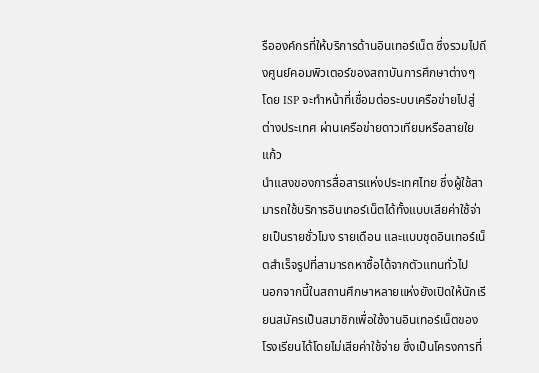รือองค์กรที่ให้บริการด้านอินเทอร์เน็ต ซึ่งรวมไปถึงศูนย์คอมพิวเตอร์ของสถาบันการศึกษาต่างๆ โดย ISP จะทำหน้าที่เชื่อมต่อระบบเครือข่ายไปสู่ต่างประเทศ ผ่านเครือข่ายดาวเทียมหรือสายใยแก้ว
นำแสงของการสื่อสารแห่งประเทศไทย ซึ่งผู้ใช้สามารถใช้บริการอินเทอร์เน็ตได้ทั้งแบบเสียค่าใช้จ่ายเป็นรายชั่วโมง รายเดือน และแบบชุดอินเทอร์เน็ตสำเร็จรูปที่สามารถหาซื้อได้จากตัวแทนทั่วไป
นอกจากนี้ในสถานศึกษาหลายแห่งยังเปิดให้นักเรียนสมัครเป็นสมาชิกเพื่อใช้งานอินเทอร์เน็ตของโรงเรียนได้โดยไม่เสียค่าใช้จ่าย ซึ่งเป็นโครงการที่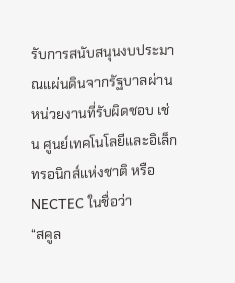รับการสนับสนุนงบประมาณแผ่นดินจากรัฐบาลผ่านหน่วยงานที่รับผิดชอบ เช่น ศูนย์เทคโนโลยีและอิเล็กทรอนิกส์แห่งชาติ หรือ NECTEC ในชื่อว่า
“สคูล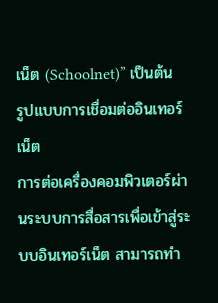เน็ต (Schoolnet)” เป็นต้น
รูปแบบการเชื่อมต่ออินเทอร์เน็ต
การต่อเครื่องคอมพิวเตอร์ผ่านระบบการสื่อสารเพื่อเข้าสู่ระบบอินเทอร์เน็ต สามารถทำ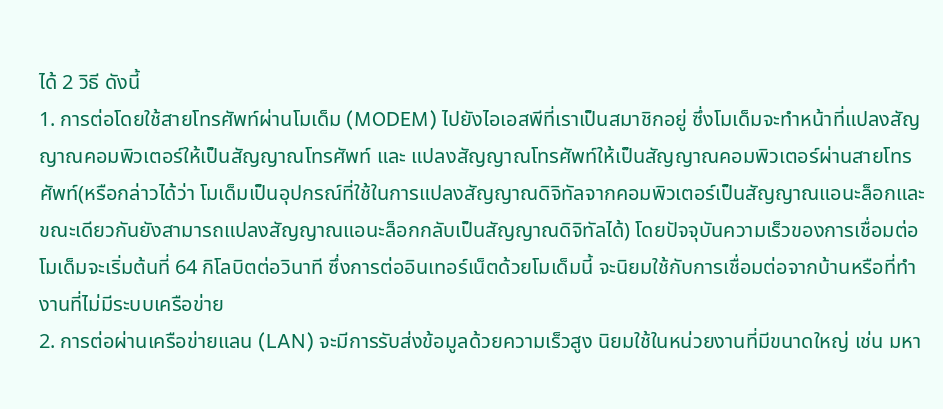ได้ 2 วิธี ดังนี้
1. การต่อโดยใช้สายโทรศัพท์ผ่านโมเด็ม (MODEM) ไปยังไอเอสพีที่เราเป็นสมาชิกอยู่ ซึ่งโมเด็มจะทำหน้าที่แปลงสัญญาณคอมพิวเตอร์ให้เป็นสัญญาณโทรศัพท์ และ แปลงสัญญาณโทรศัพท์ให้เป็นสัญญาณคอมพิวเตอร์ผ่านสายโทรศัพท์(หรือกล่าวได้ว่า โมเด็มเป็นอุปกรณ์ที่ใช้ในการแปลงสัญญาณดิจิทัลจากคอมพิวเตอร์เป็นสัญญาณแอนะล็อกและขณะเดียวกันยังสามารถแปลงสัญญาณแอนะล็อกกลับเป็นสัญญาณดิจิทัลได้) โดยปัจจุบันความเร็วของการเชื่อมต่อโมเด็มจะเริ่มต้นที่ 64 กิโลบิตต่อวินาที ซึ่งการต่ออินเทอร์เน็ตด้วยโมเด็มนี้ จะนิยมใช้กับการเชื่อมต่อจากบ้านหรือที่ทำงานที่ไม่มีระบบเครือข่าย
2. การต่อผ่านเครือข่ายแลน (LAN) จะมีการรับส่งข้อมูลด้วยความเร็วสูง นิยมใช้ในหน่วยงานที่มีขนาดใหญ่ เช่น มหา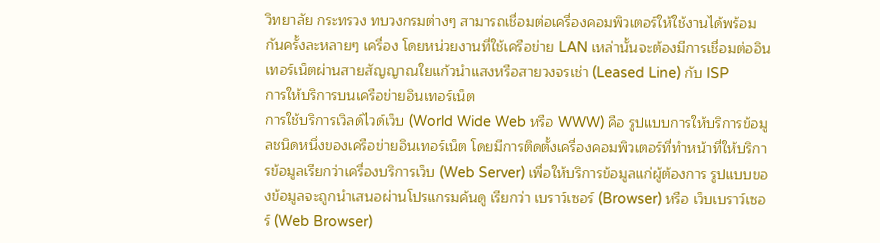วิทยาลัย กระทรวง ทบวงกรมต่างๆ สามารถเชื่อมต่อเครื่องคอมพิวเตอร์ให้ใช้งานได้พร้อมกันครั้งละหลายๆ เครื่อง โดยหน่วยงานที่ใช้เครือข่าย LAN เหล่านั้นจะต้องมีการเชื่อมต่ออินเทอร์เน็ตผ่านสายสัญญาณใยแก้วนำแสงหรือสายวงจรเช่า (Leased Line) กับ ISP
การให้บริการบนเครือข่ายอินเทอร์เน็ต
การใช้บริการเวิลด์ไวด์เว็บ (World Wide Web หรือ WWW) คือ รูปแบบการให้บริการข้อมูลชนิดหนึ่งของเครือข่ายอินเทอร์เน็ต โดยมีการติดตั้งเครื่องคอมพิวเตอร์ที่ทำหน้าที่ให้บริการข้อมูลเรียกว่าเครื่องบริการเว็บ (Web Server) เพื่อให้บริการข้อมูลแก่ผู้ต้องการ รูปแบบของข้อมูลจะถูกนำเสนอผ่านโปรแกรมค้นดู เรียกว่า เบราว์เซอร์ (Browser) หรือ เว็บเบราว์เซอร์ (Web Browser)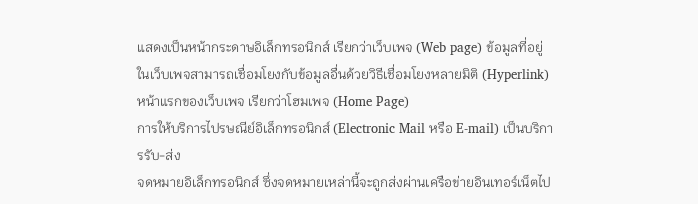แสดงเป็นหน้ากระดาษอิเล็กทรอนิกส์ เรียกว่าเว็บเพจ (Web page) ข้อมูลที่อยู่ในเว็บเพจสามารถเชื่อมโยงกับข้อมูลอื่นด้วยวิธีเชื่อมโยงหลายมิติ (Hyperlink) หน้าแรกของเว็บเพจ เรียกว่าโฮมเพจ (Home Page)
การให้บริการไปรษณีย์อิเล็กทรอนิกส์ (Electronic Mail หรือ E-mail) เป็นบริการรับ-ส่ง
จดหมายอิเล็กทรอนิกส์ ซึ่งจดหมายเหล่านี้จะถูกส่งผ่านเครือข่ายอินเทอร์เน็ตไป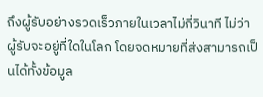ถึงผู้รับอย่างรวดเร็วภายในเวลาไม่กี่วินาที ไม่ว่าผู้รับจะอยู่ที่ใดในโลก โดยจดหมายที่ส่งสามารถเป็นได้ทั้งข้อมูล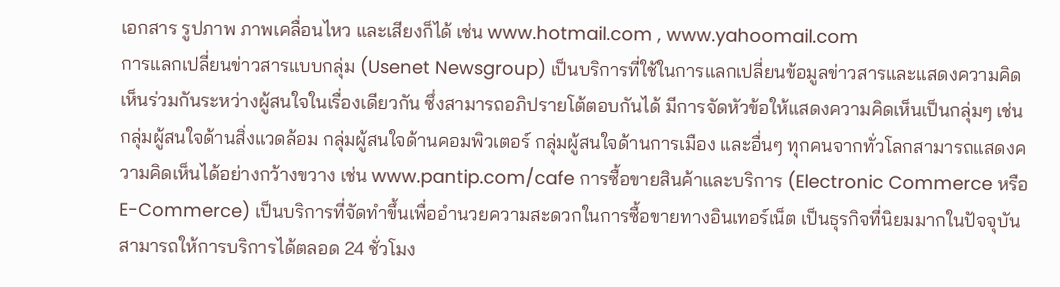เอกสาร รูปภาพ ภาพเคลื่อนไหว และเสียงก็ได้ เช่น www.hotmail.com , www.yahoomail.com
การแลกเปลี่ยนข่าวสารแบบกลุ่ม (Usenet Newsgroup) เป็นบริการที่ใช้ในการแลกเปลี่ยนข้อมูลข่าวสารและแสดงความคิดเห็นร่วมกันระหว่างผู้สนใจในเรื่องเดียวกัน ซึ่งสามารถอภิปรายโต้ตอบกันได้ มีการจัดหัวข้อให้แสดงความคิดเห็นเป็นกลุ่มๆ เช่น กลุ่มผู้สนใจด้านสิ่งแวดล้อม กลุ่มผู้สนใจด้านคอมพิวเตอร์ กลุ่มผู้สนใจด้านการเมือง และอื่นๆ ทุกคนจากทั่วโลกสามารถแสดงความคิดเห็นได้อย่างกว้างขวาง เช่น www.pantip.com/cafe การซื้อขายสินค้าและบริการ (Electronic Commerce หรือ E-Commerce) เป็นบริการที่จัดทำขึ้นเพื่ออำนวยความสะดวกในการซื้อขายทางอินเทอร์เน็ต เป็นธุรกิจที่นิยมมากในปัจจุบัน สามารถให้การบริการได้ตลอด 24 ชั่วโมง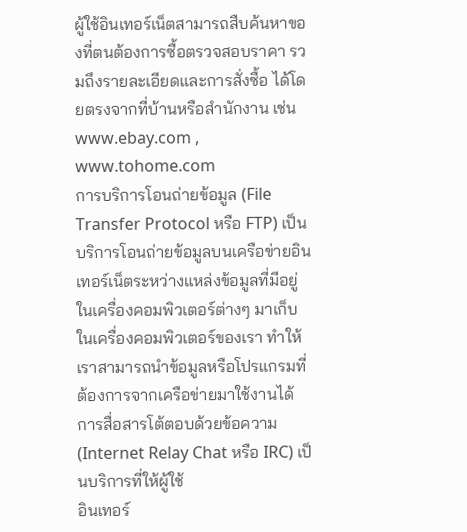ผู้ใช้อินเทอร์เน็ตสามารถสืบค้นหาของที่ตนต้องการซื้อตรวจสอบราคา รวมถึงรายละเอียดและการสั่งซื้อ ได้โดยตรงจากที่บ้านหรือสำนักงาน เช่น www.ebay.com , www.tohome.com
การบริการโอนถ่ายข้อมูล (File Transfer Protocol หรือ FTP) เป็นบริการโอนถ่ายข้อมูลบนเครือข่ายอินเทอร์เน็ตระหว่างแหล่งข้อมูลที่มีอยู่ในเครื่องคอมพิวเตอร์ต่างๆ มาเก็บในเครื่องคอมพิวเตอร์ของเรา ทำให้เราสามารถนำข้อมูลหรือโปรแกรมที่ต้องการจากเครือข่ายมาใช้งานได้
การสื่อสารโต้ตอบด้วยข้อความ (Internet Relay Chat หรือ IRC) เป็นบริการที่ให้ผู้ใช้
อินเทอร์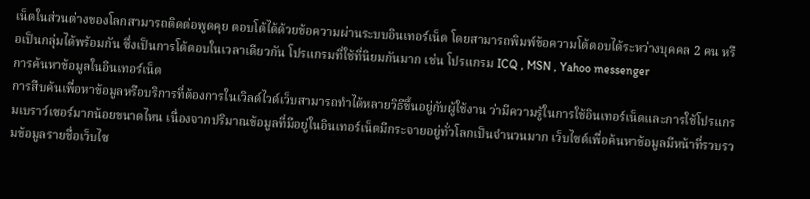เน็ตในส่วนต่างของโลกสามารถติดต่อพูดคุย ตอบโต้ได้ด้วยข้อความผ่านระบบอินเทอร์เน็ต โดยสามารถพิมพ์ข้อความโต้ตอบได้ระหว่างบุคคล 2 คน หรือเป็นกลุ่มได้พร้อมกัน ซึ่งเป็นการโต้ตอบในเวลาเดียวกัน โปรแกรมที่ใช้ที่นิยมกันมาก เช่น โปรแกรม ICQ , MSN , Yahoo messenger
การค้นหาข้อมูลในอินเทอร์เน็ต
การสืบค้นเพื่อหาข้อมูลหรือบริการที่ต้องการในเวิลด์ไวด์เว็บสามารถทำได้หลายวิธีขึ้นอยู่กับผู้ใช้งาน ว่ามีความรู้ในการใช้อินเทอร์เน็ตและการใช้โปรแกรมเบราว์เซอร์มากน้อยขนาดไหน เนื่องจากปริมาณข้อมูลที่มีอยู่ในอินเทอร์เน็ตมีกระจายอยู่ทั่วโลกเป็นจำนวนมาก เว็บไซต์เพื่อค้นหาข้อมูลมีหน้าที่รวบรวมข้อมูลรายชื่อเว็บไซ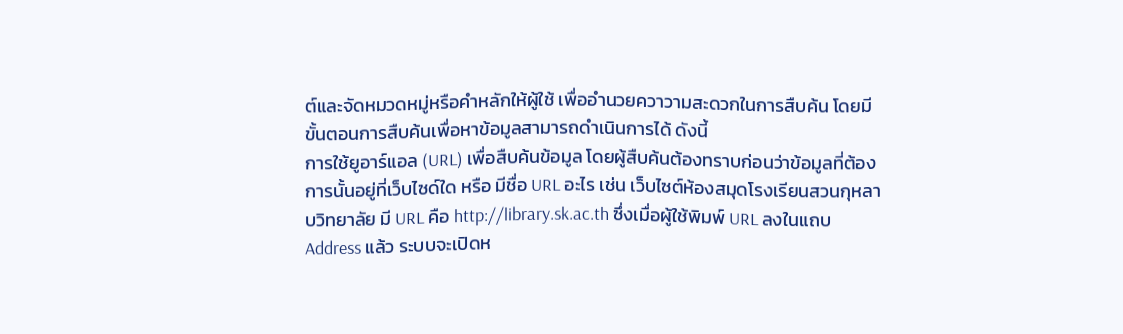ต์และจัดหมวดหมู่หรือคำหลักให้ผู้ใช้ เพื่ออำนวยควาวามสะดวกในการสืบค้น โดยมีขั้นตอนการสืบค้นเพื่อหาข้อมูลสามารถดำเนินการได้ ดังนี้
การใช้ยูอาร์แอล (URL) เพื่อสืบค้นข้อมูล โดยผู้สืบค้นต้องทราบก่อนว่าข้อมูลที่ต้องการนั้นอยู่ที่เว็บไซด์ใด หรือ มีชื่อ URL อะไร เช่น เว็บไซต์ห้องสมุดโรงเรียนสวนกุหลาบวิทยาลัย มี URL คือ http://library.sk.ac.th ซึ่งเมื่อผู้ใช้พิมพ์ URL ลงในแถบ Address แล้ว ระบบจะเปิดห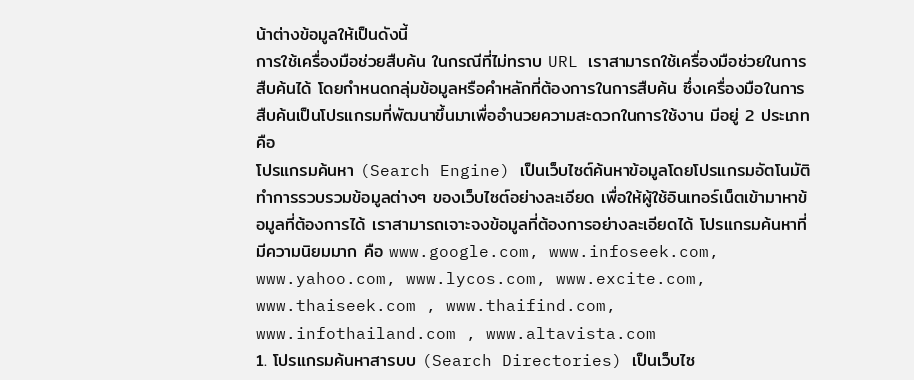น้าต่างข้อมูลให้เป็นดังนี้
การใช้เครื่องมือช่วยสืบค้น ในกรณีที่ไม่ทราบ URL เราสามารถใช้เครื่องมือช่วยในการสืบค้นได้ โดยกำหนดกลุ่มข้อมูลหรือคำหลักที่ต้องการในการสืบค้น ซึ่งเครื่องมือในการสืบค้นเป็นโปรแกรมที่พัฒนาขึ้นมาเพื่ออำนวยความสะดวกในการใช้งาน มีอยู่ 2 ประเภทคือ
โปรแกรมค้นหา (Search Engine) เป็นเว็บไซต์ค้นหาข้อมูลโดยโปรแกรมอัตโนมัติ ทำการรวบรวมข้อมูลต่างๆ ของเว็บไซต์อย่างละเอียด เพื่อให้ผู้ใช้อินเทอร์เน็ตเข้ามาหาข้อมูลที่ต้องการได้ เราสามารถเจาะจงข้อมูลที่ต้องการอย่างละเอียดได้ โปรแกรมค้นหาที่มีความนิยมมาก คือ www.google.com, www.infoseek.com, www.yahoo.com, www.lycos.com, www.excite.com, www.thaiseek.com , www.thaifind.com, www.infothailand.com , www.altavista.com
1. โปรแกรมค้นหาสารบบ (Search Directories) เป็นเว็บไซ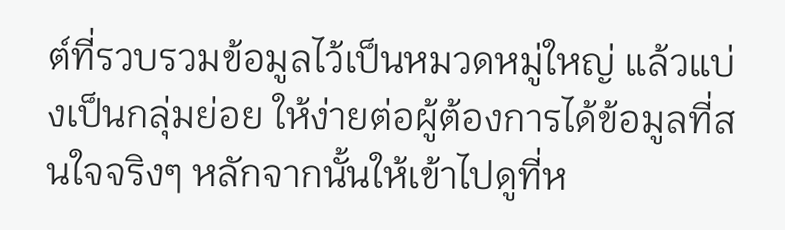ต์ที่รวบรวมข้อมูลไว้เป็นหมวดหมู่ใหญ่ แล้วแบ่งเป็นกลุ่มย่อย ให้ง่ายต่อผู้ต้องการได้ข้อมูลที่สนใจจริงๆ หลักจากนั้นให้เข้าไปดูที่ห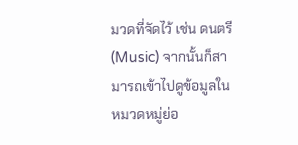มวดที่จัดไว้ เช่น ดนตรี (Music) จากนั้นก็สามารถเข้าไปดูข้อมูลในหมวดหมู่ย่อ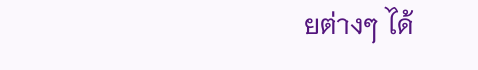ยต่างๆ ได้